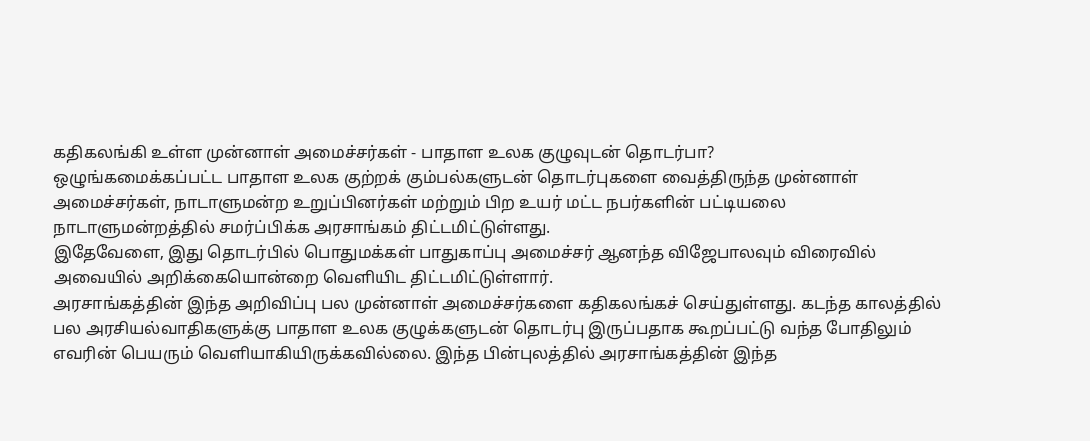கதிகலங்கி உள்ள முன்னாள் அமைச்சர்கள் - பாதாள உலக குழுவுடன் தொடர்பா?
ஒழுங்கமைக்கப்பட்ட பாதாள உலக குற்றக் கும்பல்களுடன் தொடர்புகளை வைத்திருந்த முன்னாள் அமைச்சர்கள், நாடாளுமன்ற உறுப்பினர்கள் மற்றும் பிற உயர் மட்ட நபர்களின் பட்டியலை நாடாளுமன்றத்தில் சமர்ப்பிக்க அரசாங்கம் திட்டமிட்டுள்ளது.
இதேவேளை, இது தொடர்பில் பொதுமக்கள் பாதுகாப்பு அமைச்சர் ஆனந்த விஜேபாலவும் விரைவில் அவையில் அறிக்கையொன்றை வெளியிட திட்டமிட்டுள்ளார்.
அரசாங்கத்தின் இந்த அறிவிப்பு பல முன்னாள் அமைச்சர்களை கதிகலங்கச் செய்துள்ளது. கடந்த காலத்தில் பல அரசியல்வாதிகளுக்கு பாதாள உலக குழுக்களுடன் தொடர்பு இருப்பதாக கூறப்பட்டு வந்த போதிலும் எவரின் பெயரும் வெளியாகியிருக்கவில்லை. இந்த பின்புலத்தில் அரசாங்கத்தின் இந்த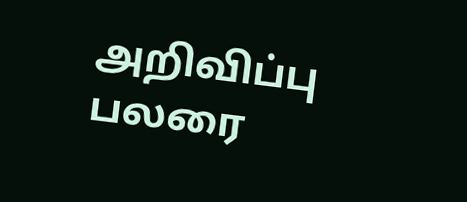அறிவிப்பு பலரை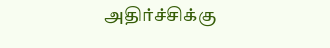அதிர்ச்சிக்கு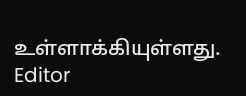உள்ளாக்கியுள்ளது.
Editor